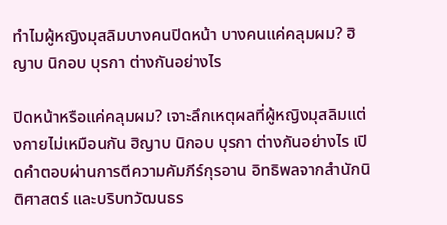ทำไมผู้หญิงมุสลิมบางคนปิดหน้า บางคนแค่คลุมผม? ฮิญาบ นิกอบ บุรกา ต่างกันอย่างไร

ปิดหน้าหรือแค่คลุมผม? เจาะลึกเหตุผลที่ผู้หญิงมุสลิมแต่งกายไม่เหมือนกัน ฮิญาบ นิกอบ บุรกา ต่างกันอย่างไร เปิดคำตอบผ่านการตีความคัมภีร์กุรอาน อิทธิพลจากสำนักนิติศาสตร์ และบริบทวัฒนธร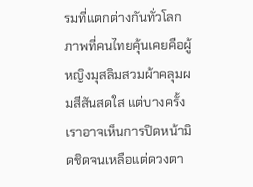รมที่แตกต่างกันทั่วโลก
ภาพที่คนไทยคุ้นเคยคือผู้หญิงมุสลิมสวมผ้าคลุมผมสีสันสดใส แต่บางครั้งเราอาจเห็นการปิดหน้ามิดชิดจนเหลือแต่ดวงตา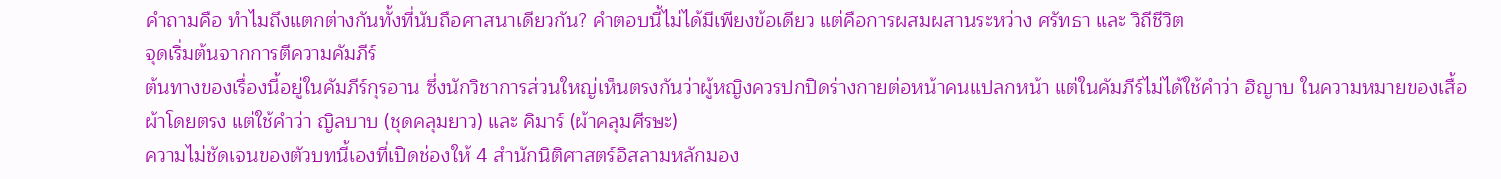คำถามคือ ทำไมถึงแตกต่างกันทั้งที่นับถือศาสนาเดียวกัน? คำตอบนี้ไม่ได้มีเพียงข้อเดียว แต่คือการผสมผสานระหว่าง ศรัทธา และ วิถีชีวิต
จุดเริ่มต้นจากการตีความคัมภีร์
ต้นทางของเรื่องนี้อยู่ในคัมภีร์กุรอาน ซึ่งนักวิชาการส่วนใหญ่เห็นตรงกันว่าผู้หญิงควรปกปิดร่างกายต่อหน้าคนแปลกหน้า แต่ในคัมภีร์ไม่ได้ใช้คำว่า ฮิญาบ ในความหมายของเสื้อผ้าโดยตรง แต่ใช้คำว่า ญิลบาบ (ชุดคลุมยาว) และ คิมาร์ (ผ้าคลุมศีรษะ)
ความไม่ชัดเจนของตัวบทนี้เองที่เปิดช่องให้ 4 สำนักนิติศาสตร์อิสลามหลักมอง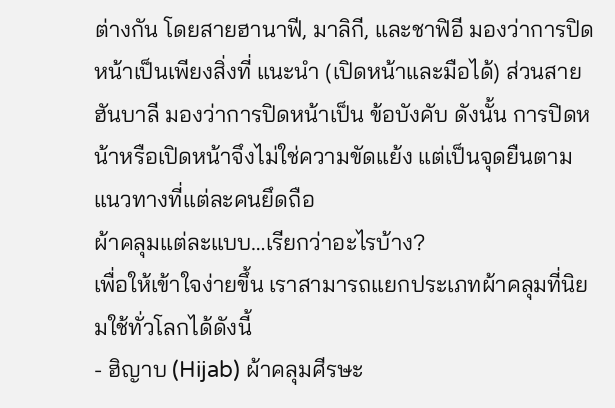ต่างกัน โดยสายฮานาฟี, มาลิกี, และชาฟิอี มองว่าการปิดหน้าเป็นเพียงสิ่งที่ แนะนำ (เปิดหน้าและมือได้) ส่วนสายฮันบาลี มองว่าการปิดหน้าเป็น ข้อบังคับ ดังนั้น การปิดหน้าหรือเปิดหน้าจึงไม่ใช่ความขัดแย้ง แต่เป็นจุดยืนตามแนวทางที่แต่ละคนยึดถือ
ผ้าคลุมแต่ละแบบ…เรียกว่าอะไรบ้าง?
เพื่อให้เข้าใจง่ายขึ้น เราสามารถแยกประเภทผ้าคลุมที่นิยมใช้ทั่วโลกได้ดังนี้
- ฮิญาบ (Hijab) ผ้าคลุมศีรษะ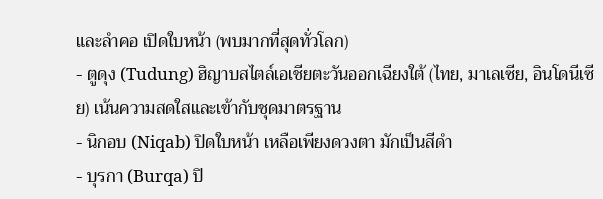และลำคอ เปิดใบหน้า (พบมากที่สุดทั่วโลก)
- ตูดุง (Tudung) ฮิญาบสไตล์เอเชียตะวันออกเฉียงใต้ (ไทย, มาเลเซีย, อินโดนีเซีย) เน้นความสดใสและเข้ากับชุดมาตรฐาน
- นิกอบ (Niqab) ปิดใบหน้า เหลือเพียงดวงตา มักเป็นสีดำ
- บุรกา (Burqa) ปิ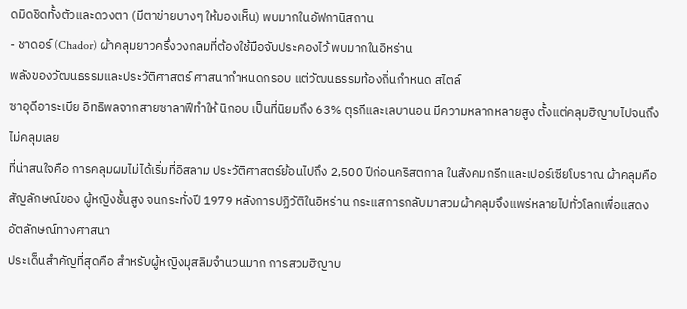ดมิดชิดทั้งตัวและดวงตา (มีตาข่ายบางๆ ให้มองเห็น) พบมากในอัฟกานิสถาน
- ชาดอร์ (Chador) ผ้าคลุมยาวครึ่งวงกลมที่ต้องใช้มือจับประคองไว้ พบมากในอิหร่าน
พลังของวัฒนธรรมและประวัติศาสตร์ ศาสนากำหนดกรอบ แต่วัฒนธรรมท้องถิ่นกำหนด สไตล์
ซาอุดีอาระเบีย อิทธิพลจากสายซาลาฟีทำให้ นิกอบ เป็นที่นิยมถึง 63% ตุรกีและเลบานอน มีความหลากหลายสูง ตั้งแต่คลุมฮิญาบไปจนถึงไม่คลุมเลย
ที่น่าสนใจคือ การคลุมผมไม่ได้เริ่มที่อิสลาม ประวัติศาสตร์ย้อนไปถึง 2,500 ปีก่อนคริสตกาล ในสังคมกรีกและเปอร์เซียโบราณ ผ้าคลุมคือสัญลักษณ์ของ ผู้หญิงชั้นสูง จนกระทั่งปี 1979 หลังการปฏิวัติในอิหร่าน กระแสการกลับมาสวมผ้าคลุมจึงแพร่หลายไปทั่วโลกเพื่อแสดงอัตลักษณ์ทางศาสนา
ประเด็นสำคัญที่สุดคือ สำหรับผู้หญิงมุสลิมจำนวนมาก การสวมฮิญาบ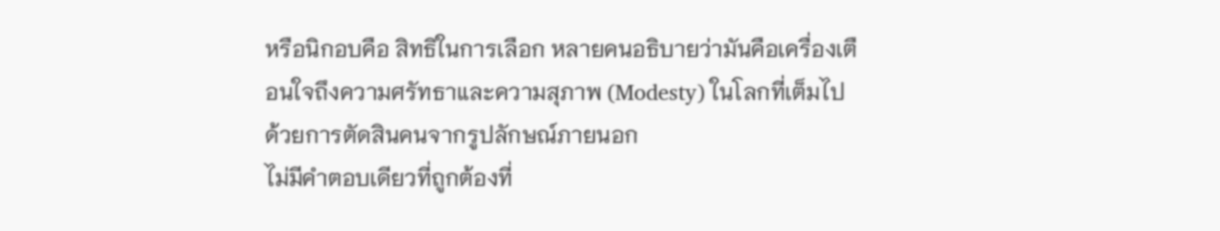หรือนิกอบคือ สิทธิในการเลือก หลายคนอธิบายว่ามันคือเครื่องเตือนใจถึงความศรัทธาและความสุภาพ (Modesty) ในโลกที่เต็มไปด้วยการตัดสินคนจากรูปลักษณ์ภายนอก
ไม่มีคำตอบเดียวที่ถูกต้องที่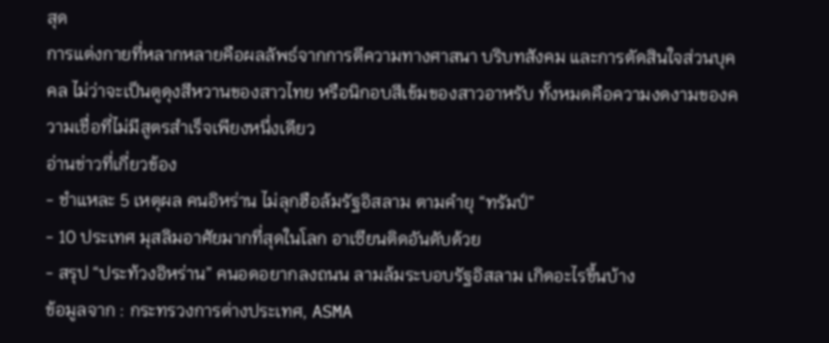สุด
การแต่งกายที่หลากหลายคือผลลัพธ์จากการตีความทางศาสนา บริบทสังคม และการตัดสินใจส่วนบุคคล ไม่ว่าจะเป็นตูดุงสีหวานของสาวไทย หรือนิกอบสีเข้มของสาวอาหรับ ทั้งหมดคือความงดงามของความเชื่อที่ไม่มีสูตรสำเร็จเพียงหนึ่งเดียว
อ่านข่าวที่เกี่ยวข้อง
- ชำแหละ 5 เหตุผล คนอิหร่าน ไม่ลุกฮือล้มรัฐอิสลาม ตามคำยุ “ทรัมป์”
- 10 ประเทศ มุสลิมอาศัยมากที่สุดในโลก อาเซียนติดอันดับด้วย
- สรุป “ประท้วงอิหร่าน” คนอดอยากลงถนน ลามล้มระบอบรัฐอิสลาม เกิดอะไรขึ้นบ้าง
ข้อมูลจาก : กระทรวงการต่างประเทศ, ASMA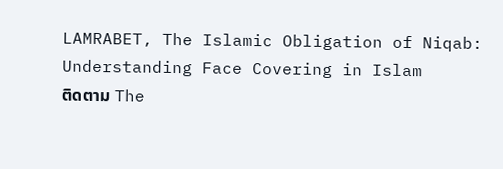LAMRABET, The Islamic Obligation of Niqab: Understanding Face Covering in Islam
ติดตาม The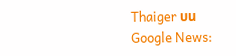Thaiger บน Google News: